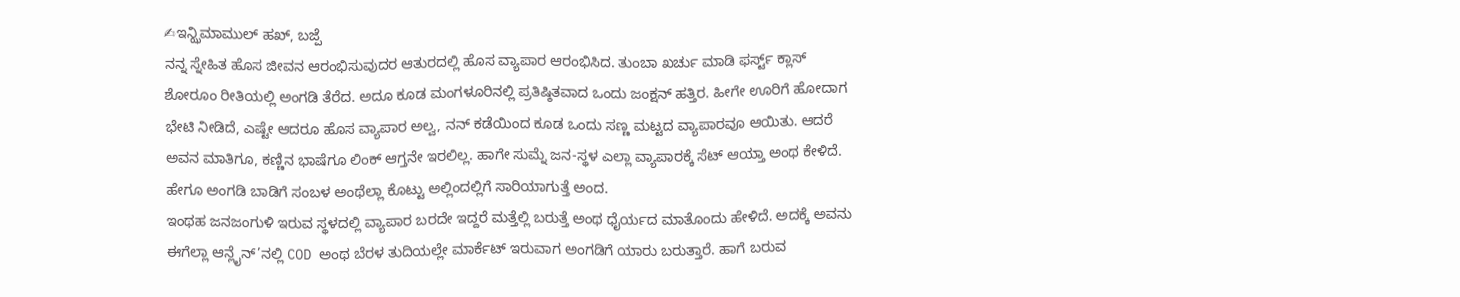✍ಇನ್ಝಿಮಾಮುಲ್ ಹಖ್, ಬಜ್ಪೆ
ನನ್ನ ಸ್ನೇಹಿತ ಹೊಸ ಜೀವನ ಆರಂಭಿಸುವುದರ ಆತುರದಲ್ಲಿ ಹೊಸ ವ್ಯಾಪಾರ ಆರಂಭಿಸಿದ. ತುಂಬಾ ಖರ್ಚು ಮಾಡಿ ಫರ್ಸ್ಟ್ ಕ್ಲಾಸ್ ಶೋರೂಂ ರೀತಿಯಲ್ಲಿ ಅಂಗಡಿ ತೆರೆದ. ಅದೂ ಕೂಡ ಮಂಗಳೂರಿನಲ್ಲಿ ಪ್ರತಿಷ್ಠಿತವಾದ ಒಂದು ಜಂಕ್ಷನ್ ಹತ್ತಿರ. ಹೀಗೇ ಊರಿಗೆ ಹೋದಾಗ ಭೇಟಿ ನೀಡಿದೆ, ಎಷ್ಟೇ ಆದರೂ ಹೊಸ ವ್ಯಾಪಾರ ಅಲ್ವ, ನನ್ ಕಡೆಯಿಂದ ಕೂಡ ಒಂದು ಸಣ್ಣ ಮಟ್ಟದ ವ್ಯಾಪಾರವೂ ಆಯಿತು. ಆದರೆ ಅವನ ಮಾತಿಗೂ, ಕಣ್ಣಿನ ಭಾಷೆಗೂ ಲಿಂಕ್ ಆಗ್ತನೇ ಇರಲಿಲ್ಲ. ಹಾಗೇ ಸುಮ್ನೆ ಜನ-ಸ್ಥಳ ಎಲ್ಲಾ ವ್ಯಾಪಾರಕ್ಕೆ ಸೆಟ್ ಆಯ್ತಾ ಅಂಥ ಕೇಳಿದೆ. ಹೇಗೂ ಅಂಗಡಿ ಬಾಡಿಗೆ ಸಂಬಳ ಅಂಥೆಲ್ಲಾ ಕೊಟ್ಟು ಅಲ್ಲಿಂದಲ್ಲಿಗೆ ಸಾರಿಯಾಗುತ್ತೆ ಅಂದ.
ಇಂಥಹ ಜನಜಂಗುಳಿ ಇರುವ ಸ್ಥಳದಲ್ಲಿ ವ್ಯಾಪಾರ ಬರದೇ ಇದ್ದರೆ ಮತ್ತೆಲ್ಲಿ ಬರುತ್ತೆ ಅಂಥ ಧೈರ್ಯದ ಮಾತೊಂದು ಹೇಳಿದೆ. ಅದಕ್ಕೆ ಅವನು ಈಗೆಲ್ಲಾ ಆನ್ಲೈನ್’ನಲ್ಲಿ COD ಅಂಥ ಬೆರಳ ತುದಿಯಲ್ಲೇ ಮಾರ್ಕೆಟ್ ಇರುವಾಗ ಅಂಗಡಿಗೆ ಯಾರು ಬರುತ್ತಾರೆ. ಹಾಗೆ ಬರುವ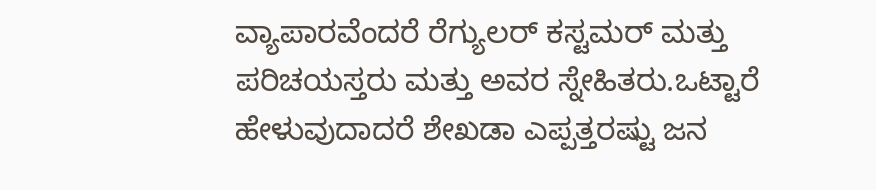ವ್ಯಾಪಾರವೆಂದರೆ ರೆಗ್ಯುಲರ್ ಕಸ್ಟಮರ್ ಮತ್ತು ಪರಿಚಯಸ್ತರು ಮತ್ತು ಅವರ ಸ್ನೇಹಿತರು.ಒಟ್ಟಾರೆ ಹೇಳುವುದಾದರೆ ಶೇಖಡಾ ಎಪ್ಪತ್ತರಷ್ಟು ಜನ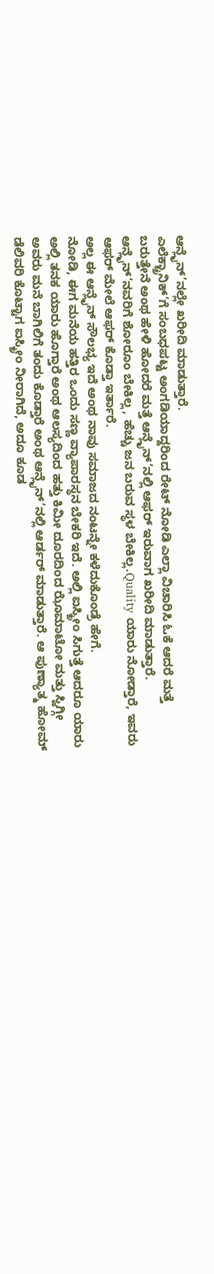ಆನ್ಲೈನ್’ನಲ್ಲೇ ಖರೀದಿ ಮಾಡುತ್ತಾರೆ.
ಎಲೆಕ್ಟ್ರಾನಿಕ್’ಗೆ ಸಂಬಧಪಟ್ಟ ಅಂಗಡಿಯಾದ್ದರಿಂದ ರೇಟ್ ನೋಡಿ ಎಲ್ಲಾ ವಿಚಾರಿಸಿ ಓಕೆ ಆದರೆ ಮತ್ತೆ ಬರುತ್ತೇನೆ ಅಂಥ ಹೇಳಿ ಹೋದರೆ ಮತ್ತೆ ಆನ್ಲೈನ್’ನಲ್ಲಿ ಆಫರ್ ಇರುವಾಗ ಖರೀದಿ ಮಾಡುತ್ತಾರೆ. ಆನ್ಲೈನ್’ನವರಿಗೆ ಶೋರೂಂ ಬೇಕಿಲ್ಲ, ಹೆಚ್ಚು ಜನ ಬರುವ ಸ್ಥಳ ಬೇಕಿಲ್ಲ.Quality ಯಾರು ನೋಡ್ತಾರೆ, ಇವರು ಆಫರ್ ಮೇಲೆ ಆಫರ್ ಕೊಡ್ತಾ ಇರ್ತಾರೆ.
ಅಲ್ಲ ಈ ಆನ್ಲೈನ್ ಸೌಲಭ್ಯ ಇದೆ ಅಂಥ ನಾವು ಸಮಾಜದ ನಂಟನ್ನೇ ಕಳೆದುಕೊಂಡ್ರೆ ಹೇಗೆ.
ನೋಡಿ, ಈಗ ಮನೆಯ ಹತ್ತಿರ ಒಂದು ಸಣ್ಣ ವ್ಯಾಪಾರಸ್ಥನ ಬೇಕರಿ ಇದೆ. ಅಲ್ಲಿ ಐಸ್ಕ್ರೀಂ ಸಿಗುತ್ತೆ ಆದರೂ ಯಾರು ಅಲ್ಲಿ ತನಕ ಯಾರು ಹೊಗ್ತಾರೆ ಅಂಥ ಆಲಸ್ಯದಿಂದ ಹತ್ತು ಕಿಮೀ ದೂರದಿಂದ ಝೊಮಾಟೋ ಮತ್ತು ಸ್ವಿಗ್ಗೀ ಅವರು ಮನೆ ಬಾಗಿಲಿಗೆ ತಂದು ಕೊಡ್ತಾರೆ ಅಂಥ ಆನ್ಲೈನ್’ನಲ್ಲಿ ಆರ್ಡರ್ ಮಾಡುತ್ತಾರೆ. ಆ ಪುಣ್ಯಾತ್ಮ ಹೋಮ್ ಡೆಲಿವರಿ ಕೊಟ್ಟಾಗ ಐಸ್ಕ್ರೀಂ ನೀರಾಗಿದೆ, ಅದೂ ಕೂಡ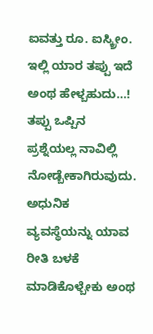ಐವತ್ತು ರೂ. ಐಸ್ಕ್ರೀಂ. ಇಲ್ಲಿ ಯಾರ ತಪ್ಪು ಇದೆ ಅಂಥ ಹೇಳ್ಬಹುದು…! ತಪ್ಪು ಒಪ್ಪಿನ ಪ್ರಶ್ನೆಯಲ್ಲ ನಾವಿಲ್ಲಿ ನೋಡ್ಬೇಕಾಗಿರುವುದು.
ಅಧುನಿಕ ವ್ಯವಸ್ಥೆಯನ್ನು ಯಾವ ರೀತಿ ಬಳಕೆ ಮಾಡಿಕೊಳ್ಬೇಕು ಅಂಥ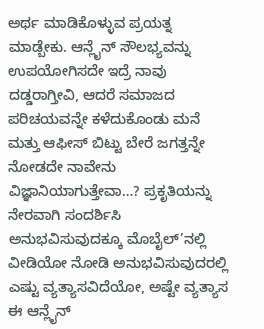ಅರ್ಥ ಮಾಡಿಕೊಳ್ಳುವ ಪ್ರಯತ್ನ ಮಾಡ್ಬೇಕು. ಆನ್ಲೈನ್ ಸೌಲಭ್ಯವನ್ನು ಉಪಯೋಗಿಸದೇ ಇದ್ರೆ ನಾವು ದಡ್ಡರಾಗ್ತೀವಿ, ಆದರೆ ಸಮಾಜದ ಪರಿಚಯವನ್ನೇ ಕಳೆದುಕೊಂಡು ಮನೆ ಮತ್ತು ಆಫೀಸ್ ಬಿಟ್ಟು ಬೇರೆ ಜಗತ್ತನ್ನೇ ನೋಡದೇ ನಾವೇನು ವಿಜ್ಞಾನಿಯಾಗುತ್ತೇವಾ…? ಪ್ರಕೃತಿಯನ್ನು ನೇರವಾಗಿ ಸಂದರ್ಶಿಸಿ ಅನುಭವಿಸುವುದಕ್ಕೂ ಮೊಬೈಲ್’ನಲ್ಲಿ ವೀಡಿಯೋ ನೋಡಿ ಅನುಭವಿಸುವುದರಲ್ಲಿ ಎಷ್ಟು ವ್ಯತ್ಯಾಸವಿದೆಯೋ, ಅಷ್ಟೇ ವ್ಯತ್ಯಾಸ ಈ ಆನ್ಲೈನ್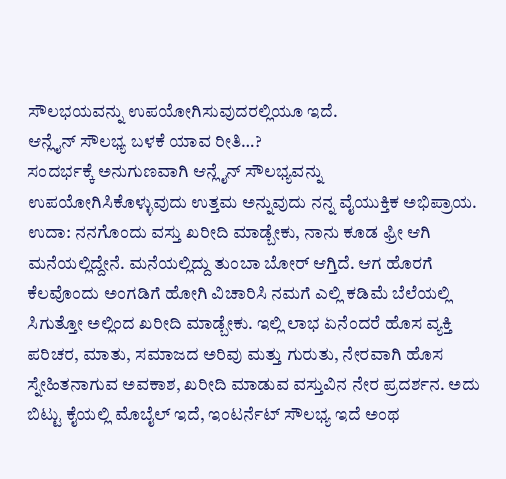ಸೌಲಭಯವನ್ನು ಉಪಯೋಗಿಸುವುದರಲ್ಲಿಯೂ ಇದೆ.
ಆನ್ಲೈನ್ ಸೌಲಭ್ಯ ಬಳಕೆ ಯಾವ ರೀತಿ…?
ಸಂದರ್ಭಕ್ಕೆ ಅನುಗುಣವಾಗಿ ಆನ್ಲೈನ್ ಸೌಲಭ್ಯವನ್ನು ಉಪಯೋಗಿಸಿಕೊಳ್ಳುವುದು ಉತ್ತಮ ಅನ್ನುವುದು ನನ್ನ ವೈಯುಕ್ತಿಕ ಅಭಿಪ್ರಾಯ. ಉದಾ: ನನಗೊಂದು ವಸ್ತು ಖರೀದಿ ಮಾಡ್ಬೇಕು, ನಾನು ಕೂಡ ಫ್ರೀ ಆಗಿ ಮನೆಯಲ್ಲಿದ್ದೇನೆ. ಮನೆಯಲ್ಲಿದ್ದು ತುಂಬಾ ಬೋರ್ ಆಗ್ತಿದೆ. ಆಗ ಹೊರಗೆ ಕೆಲವೊಂದು ಅಂಗಡಿಗೆ ಹೋಗಿ ವಿಚಾರಿಸಿ ನಮಗೆ ಎಲ್ಲಿ ಕಡಿಮೆ ಬೆಲೆಯಲ್ಲಿ ಸಿಗುತ್ತೋ ಅಲ್ಲಿಂದ ಖರೀದಿ ಮಾಡ್ಬೇಕು. ಇಲ್ಲಿ ಲಾಭ ಏನೆಂದರೆ ಹೊಸ ವ್ಯಕ್ತಿ ಪರಿಚರ, ಮಾತು, ಸಮಾಜದ ಅರಿವು ಮತ್ತು ಗುರುತು, ನೇರವಾಗಿ ಹೊಸ ಸ್ನೇಹಿತನಾಗುವ ಅವಕಾಶ, ಖರೀದಿ ಮಾಡುವ ವಸ್ತುವಿನ ನೇರ ಪ್ರದರ್ಶನ. ಅದು ಬಿಟ್ಟು ಕೈಯಲ್ಲಿ ಮೊಬೈಲ್ ಇದೆ, ಇಂಟರ್ನೆಟ್ ಸೌಲಭ್ಯ ಇದೆ ಅಂಥ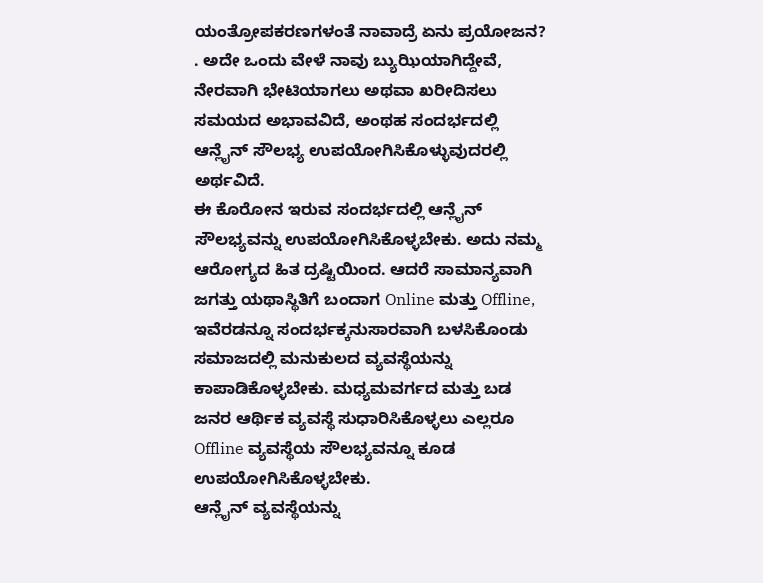ಯಂತ್ರೋಪಕರಣಗಳಂತೆ ನಾವಾದ್ರೆ ಏನು ಪ್ರಯೋಜನ? . ಅದೇ ಒಂದು ವೇಳೆ ನಾವು ಬ್ಯುಝಿಯಾಗಿದ್ದೇವೆ, ನೇರವಾಗಿ ಭೇಟಿಯಾಗಲು ಅಥವಾ ಖರೀದಿಸಲು ಸಮಯದ ಅಭಾವವಿದೆ, ಅಂಥಹ ಸಂದರ್ಭದಲ್ಲಿ ಆನ್ಲೈನ್ ಸೌಲಭ್ಯ ಉಪಯೋಗಿಸಿಕೊಳ್ಳುವುದರಲ್ಲಿ ಅರ್ಥವಿದೆ.
ಈ ಕೊರೋನ ಇರುವ ಸಂದರ್ಭದಲ್ಲಿ ಆನ್ಲೈನ್ ಸೌಲಭ್ಯವನ್ನು ಉಪಯೋಗಿಸಿಕೊಳ್ಳಬೇಕು. ಅದು ನಮ್ಮ ಆರೋಗ್ಯದ ಹಿತ ದ್ರಷ್ಟಿಯಿಂದ. ಆದರೆ ಸಾಮಾನ್ಯವಾಗಿ ಜಗತ್ತು ಯಥಾಸ್ಥಿತಿಗೆ ಬಂದಾಗ Online ಮತ್ತು Offline, ಇವೆರಡನ್ನೂ ಸಂದರ್ಭಕ್ಕನುಸಾರವಾಗಿ ಬಳಸಿಕೊಂಡು ಸಮಾಜದಲ್ಲಿ ಮನುಕುಲದ ವ್ಯವಸ್ಥೆಯನ್ನು ಕಾಪಾಡಿಕೊಳ್ಳಬೇಕು. ಮಧ್ಯಮವರ್ಗದ ಮತ್ತು ಬಡ ಜನರ ಆರ್ಥಿಕ ವ್ಯವಸ್ಥೆ ಸುಧಾರಿಸಿಕೊಳ್ಳಲು ಎಲ್ಲರೂ Offline ವ್ಯವಸ್ಥೆಯ ಸೌಲಭ್ಯವನ್ನೂ ಕೂಡ ಉಪಯೋಗಿಸಿಕೊಳ್ಳಬೇಕು.
ಆನ್ಲೈನ್ ವ್ಯವಸ್ಥೆಯನ್ನು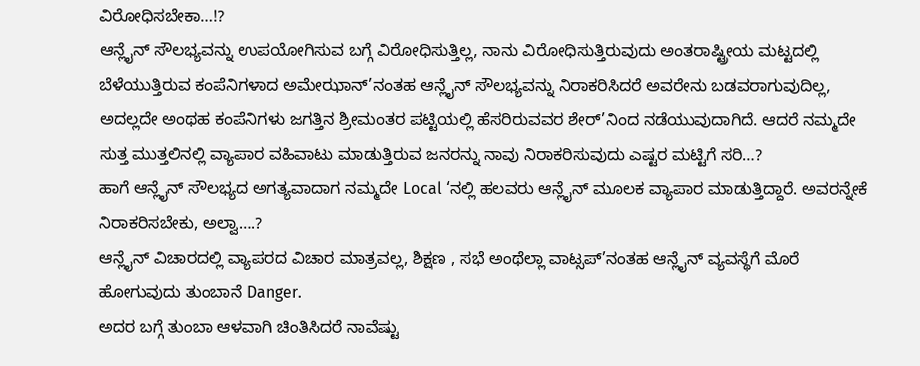ವಿರೋಧಿಸಬೇಕಾ…!?
ಆನ್ಲೈನ್ ಸೌಲಭ್ಯವನ್ನು ಉಪಯೋಗಿಸುವ ಬಗ್ಗೆ ವಿರೋಧಿಸುತ್ತಿಲ್ಲ, ನಾನು ವಿರೋಧಿಸುತ್ತಿರುವುದು ಅಂತರಾಷ್ಟ್ರೀಯ ಮಟ್ಟದಲ್ಲಿ ಬೆಳೆಯುತ್ತಿರುವ ಕಂಪೆನಿಗಳಾದ ಅಮೇಝಾನ್’ನಂತಹ ಆನ್ಲೈನ್ ಸೌಲಭ್ಯವನ್ನು ನಿರಾಕರಿಸಿದರೆ ಅವರೇನು ಬಡವರಾಗುವುದಿಲ್ಲ, ಅದಲ್ಲದೇ ಅಂಥಹ ಕಂಪೆನಿಗಳು ಜಗತ್ತಿನ ಶ್ರೀಮಂತರ ಪಟ್ಟಿಯಲ್ಲಿ ಹೆಸರಿರುವವರ ಶೇರ್’ನಿಂದ ನಡೆಯುವುದಾಗಿದೆ. ಆದರೆ ನಮ್ಮದೇ ಸುತ್ತ ಮುತ್ತಲಿನಲ್ಲಿ ವ್ಯಾಪಾರ ವಹಿವಾಟು ಮಾಡುತ್ತಿರುವ ಜನರನ್ನು ನಾವು ನಿರಾಕರಿಸುವುದು ಎಷ್ಟರ ಮಟ್ಟಿಗೆ ಸರಿ…?
ಹಾಗೆ ಆನ್ಲೈನ್ ಸೌಲಭ್ಯದ ಅಗತ್ಯವಾದಾಗ ನಮ್ಮದೇ Local ‘ನಲ್ಲಿ ಹಲವರು ಆನ್ಲೈನ್ ಮೂಲಕ ವ್ಯಾಪಾರ ಮಾಡುತ್ತಿದ್ದಾರೆ. ಅವರನ್ನೇಕೆ ನಿರಾಕರಿಸಬೇಕು, ಅಲ್ವಾ….?
ಆನ್ಲೈನ್ ವಿಚಾರದಲ್ಲಿ ವ್ಯಾಪರದ ವಿಚಾರ ಮಾತ್ರವಲ್ಲ, ಶಿಕ್ಷಣ , ಸಭೆ ಅಂಥೆಲ್ಲಾ ವಾಟ್ಸಪ್’ನಂತಹ ಆನ್ಲೈನ್ ವ್ಯವಸ್ಥೆಗೆ ಮೊರೆ ಹೋಗುವುದು ತುಂಬಾನೆ Danger.
ಅದರ ಬಗ್ಗೆ ತುಂಬಾ ಆಳವಾಗಿ ಚಿಂತಿಸಿದರೆ ನಾವೆಷ್ಟು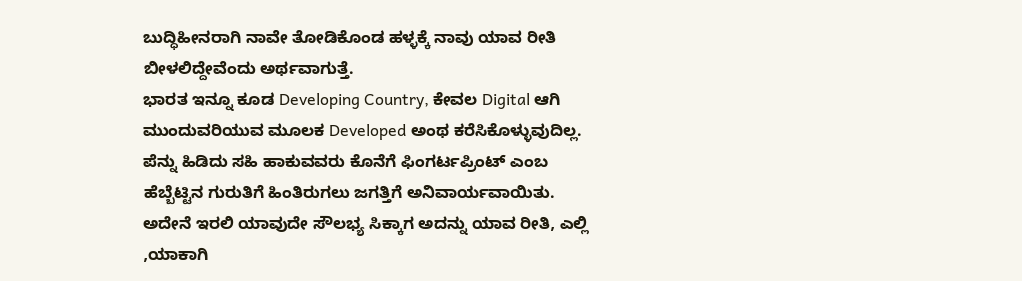ಬುದ್ಧಿಹೀನರಾಗಿ ನಾವೇ ತೋಡಿಕೊಂಡ ಹಳ್ಳಕ್ಕೆ ನಾವು ಯಾವ ರೀತಿ ಬೀಳಲಿದ್ದೇವೆಂದು ಅರ್ಥವಾಗುತ್ತೆ.
ಭಾರತ ಇನ್ನೂ ಕೂಡ Developing Country, ಕೇವಲ Digital ಆಗಿ ಮುಂದುವರಿಯುವ ಮೂಲಕ Developed ಅಂಥ ಕರೆಸಿಕೊಳ್ಳುವುದಿಲ್ಲ. ಪೆನ್ನು ಹಿಡಿದು ಸಹಿ ಹಾಕುವವರು ಕೊನೆಗೆ ಫಿಂಗರ್ಟಪ್ರಿಂಟ್ ಎಂಬ ಹೆಬ್ಬೆಟ್ಟಿನ ಗುರುತಿಗೆ ಹಿಂತಿರುಗಲು ಜಗತ್ತಿಗೆ ಅನಿವಾರ್ಯವಾಯಿತು. ಅದೇನೆ ಇರಲಿ ಯಾವುದೇ ಸೌಲಭ್ಯ ಸಿಕ್ಕಾಗ ಅದನ್ನು ಯಾವ ರೀತಿ, ಎಲ್ಲಿ ,ಯಾಕಾಗಿ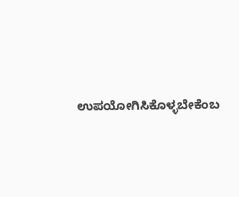ಉಪಯೋಗಿಸಿಕೊಳ್ಳಬೇಕೆಂಬ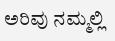ಅರಿವು ನಮ್ಮಲ್ಲಿ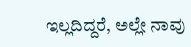ಇಲ್ಲದಿದ್ದರೆ, ಅಲ್ಲೇ ನಾವು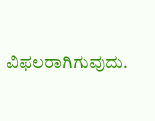ವಿಫಲರಾಗಿಗುವುದು.